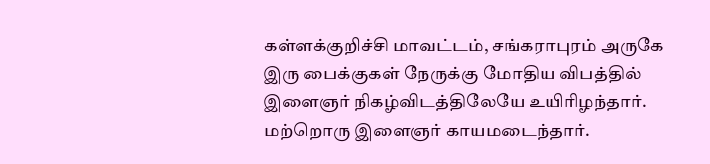கள்ளக்குறிச்சி மாவட்டம், சங்கராபுரம் அருகே இரு பைக்குகள் நேருக்கு மோதிய விபத்தில் இளைஞர் நிகழ்விடத்திலேயே உயிரிழந்தார். மற்றொரு இளைஞர் காயமடைந்தார்.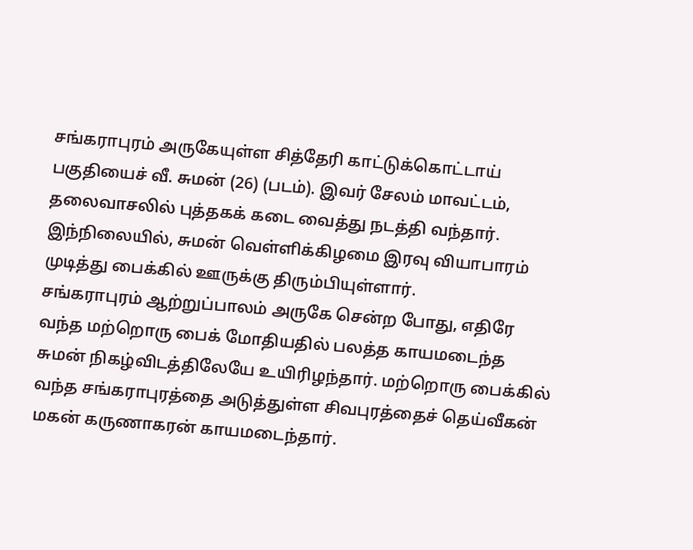சங்கராபுரம் அருகேயுள்ள சித்தேரி காட்டுக்கொட்டாய் பகுதியைச் வீ. சுமன் (26) (படம்). இவர் சேலம் மாவட்டம், தலைவாசலில் புத்தகக் கடை வைத்து நடத்தி வந்தார். இந்நிலையில், சுமன் வெள்ளிக்கிழமை இரவு வியாபாரம் முடித்து பைக்கில் ஊருக்கு திரும்பியுள்ளார்.
சங்கராபுரம் ஆற்றுப்பாலம் அருகே சென்ற போது, எதிரே வந்த மற்றொரு பைக் மோதியதில் பலத்த காயமடைந்த சுமன் நிகழ்விடத்திலேயே உயிரிழந்தார். மற்றொரு பைக்கில் வந்த சங்கராபுரத்தை அடுத்துள்ள சிவபுரத்தைச் தெய்வீகன் மகன் கருணாகரன் காயமடைந்தார்.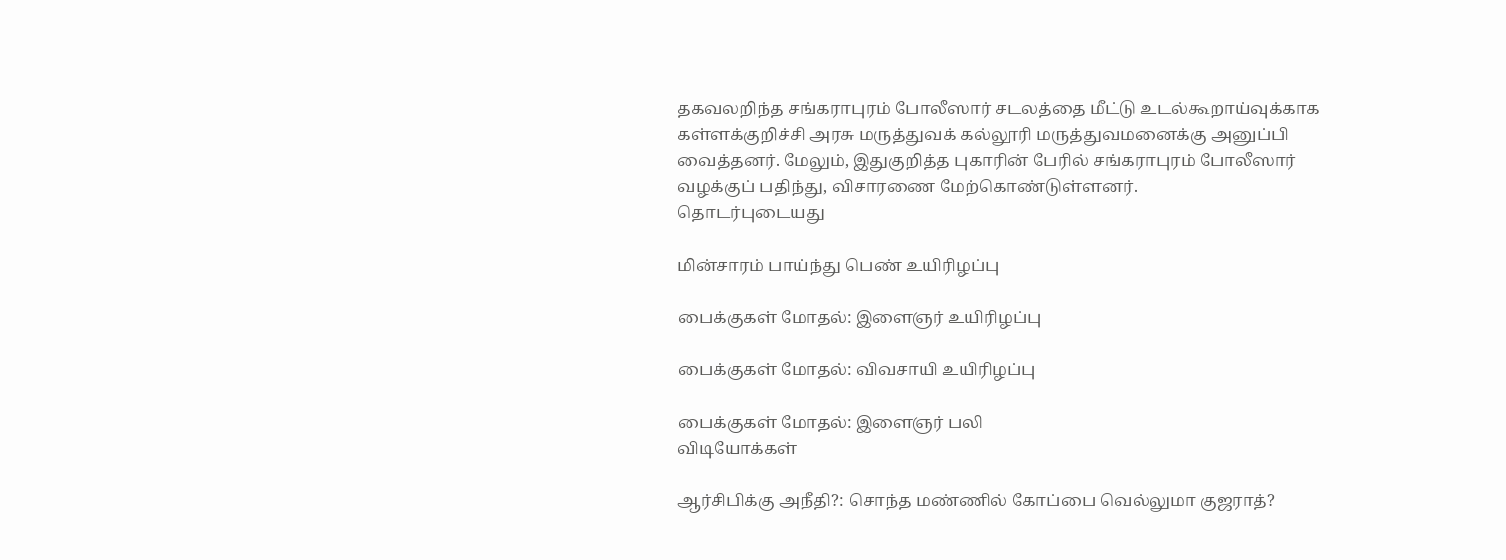தகவலறிந்த சங்கராபுரம் போலீஸார் சடலத்தை மீட்டு உடல்கூறாய்வுக்காக கள்ளக்குறிச்சி அரசு மருத்துவக் கல்லூரி மருத்துவமனைக்கு அனுப்பி வைத்தனர். மேலும், இதுகுறித்த புகாரின் பேரில் சங்கராபுரம் போலீஸார் வழக்குப் பதிந்து, விசாரணை மேற்கொண்டுள்ளனர்.
தொடர்புடையது

மின்சாரம் பாய்ந்து பெண் உயிரிழப்பு

பைக்குகள் மோதல்: இளைஞர் உயிரிழப்பு

பைக்குகள் மோதல்: விவசாயி உயிரிழப்பு

பைக்குகள் மோதல்: இளைஞர் பலி
விடியோக்கள்

ஆர்சிபிக்கு அநீதி?: சொந்த மண்ணில் கோப்பை வெல்லுமா குஜராத்?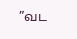”வட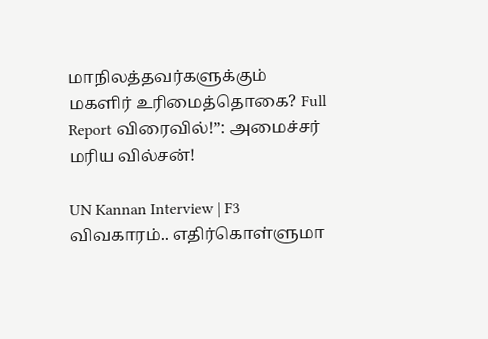மாநிலத்தவர்களுக்கும் மகளிர் உரிமைத்தொகை? Full Report விரைவில்!”: அமைச்சர் மரிய வில்சன்!

UN Kannan Interview | F3 விவகாரம்.. எதிர்கொள்ளுமா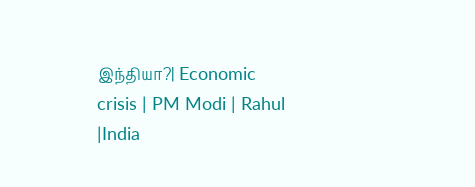இந்தியா?| Economic crisis | PM Modi | Rahul |India